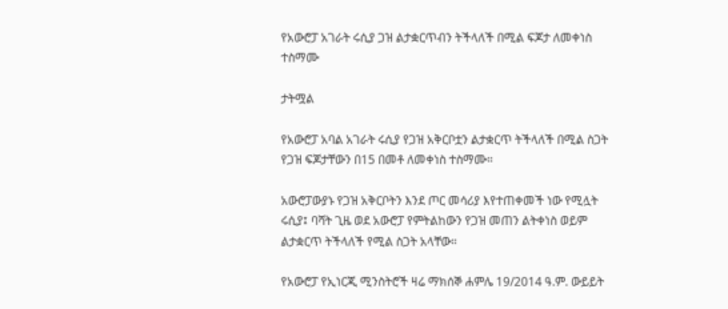የአውሮፓ አገራት ሩሲያ ጋዝ ልታቋርጥብን ትችላለች በሚል ፍጆታ ለመቀነስ ተስማሙ

ታትሟል

የአውሮፓ አባል አገራት ሩሲያ የጋዝ አቅርቦቷን ልታቋርጥ ትችላለች በሚል ስጋት የጋዝ ፍጆታቸውን በ15 በመቶ ለመቀነስ ተስማሙ።

አውሮፓውያኑ የጋዝ አቅርቦትን እንደ ጦር መሳሪያ እየተጠቀመች ነው የሚሏት ሩሲያ፤ ባሻት ጊዜ ወደ አውሮፓ የምትልከውን የጋዝ መጠን ልትቀነስ ወይም ልታቋርጥ ትችላለች የሚል ስጋት አላቸው።

የአውሮፓ የኢነርጂ ሚንስትሮች ዛሬ ማክሰኞ ሐምሌ 19/2014 ዓ.ም. ውይይት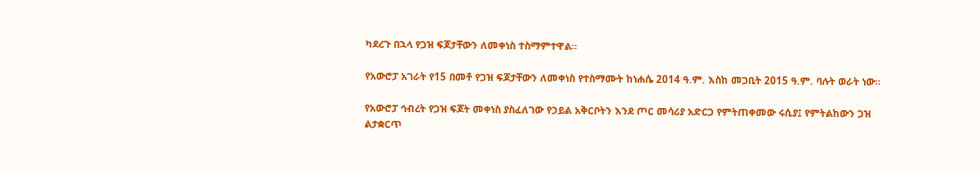ካደረጉ በኋላ የጋዝ ፍጆታቸውን ለመቀነስ ተስማምተዋል።

የአውሮፓ አገራት የ15 በመቶ የጋዝ ፍጆታቸውን ለመቀነስ የተስማሙት ከነሐሴ 2014 ዓ.ም. እስከ መጋቢት 2015 ዓ.ም. ባሉት ወራት ነው።

የአውሮፓ ኅብረት የጋዝ ፍጆት መቀነስ ያስፈለገው የኃይል አቅርቦትን እንደ ጦር መሳሪያ አድርጋ የምትጠቀመው ሩሲያ፤ የምትልከውን ጋዝ ልታቋርጥ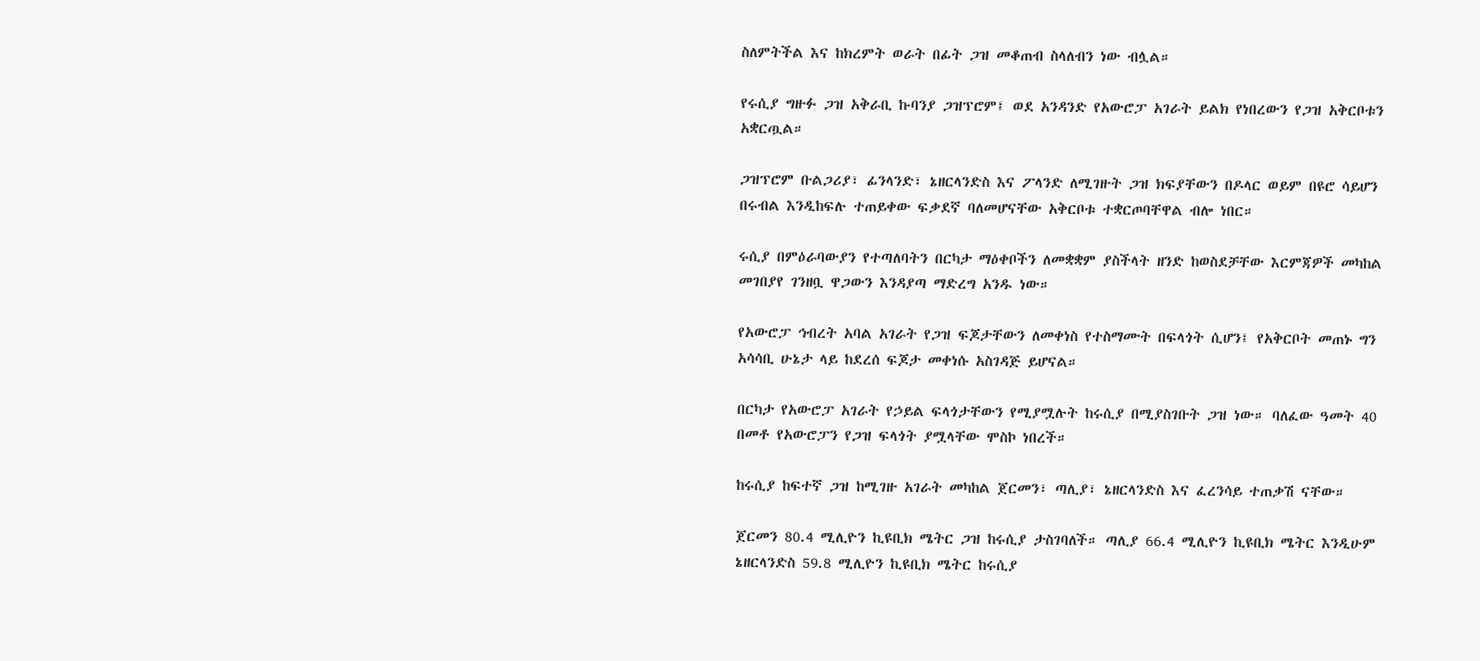ስለምትችል እና ከክረምት ወራት በፊት ጋዝ መቆጠብ ስላለብን ነው ብሏል።

የሩሲያ ግዙፉ ጋዝ አቅራቢ ኩባንያ ጋዝፕሮም፤ ወደ አንዳንድ የአውሮፓ አገራት ይልክ የነበረውን የጋዝ አቅርቦቱን አቋርጧል።

ጋዝፕሮም ቡልጋሪያ፣ ፊንላንድ፣ ኔዘርላንድስ እና ፖላንድ ለሚገዙት ጋዝ ክፍያቸውን በዶላር ወይም በዩሮ ሳይሆን በሩብል እንዲከፍሉ ተጠይቀው ፍቃደኛ ባለመሆናቸው አቅርቦቱ ተቋርጦባቸዋል ብሎ ነበር።

ሩሲያ በምዕራባውያን የተጣለባትን በርካታ ማዕቀቦችን ለመቋቋም ያስችላት ዘንድ ከወስደቻቸው እርምጃዎች መካከል መገበያየ ገንዘቧ ዋጋውን እንዳያጣ ማድረግ አንዱ ነው።

የአውሮፓ ኅብረት አባል አገራት የጋዝ ፍጆታቸውን ለመቀነስ የተስማሙት በፍላጎት ሲሆን፤ የአቅርቦት መጠኑ ግን አሳሳቢ ሁኔታ ላይ ከደረሰ ፍጆታ መቀነሱ አስገዳጅ ይሆናል።

በርካታ የአውሮፓ አገራት የኃይል ፍላጎታቸውን የሚያሟሉት ከሩሲያ በሚያስገቡት ጋዝ ነው። ባለፈው ዓመት 40 በመቶ የአውሮፓን የጋዝ ፍላጎት ያሟላቸው ሞስኮ ነበረች።

ከሩሲያ ከፍተኛ ጋዝ ከሚገዙ አገራት መካከል ጀርመን፣ ጣሊያ፣ ኔዘርላንድስ እና ፈረንሳይ ተጠቃሽ ናቸው።

ጀርመን 80.4 ሚሊዮን ኪዩቢክ ሜትር ጋዝ ከሩሲያ ታስገባለች። ጣሊያ 66.4 ሚሊዮን ኪዩቢክ ሜትር እንዲሁም ኔዘርላንድስ 59.8 ሚሊዮን ኪዩቢክ ሜትር ከሩሲያ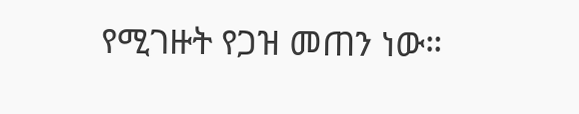የሚገዙት የጋዝ መጠን ነው።